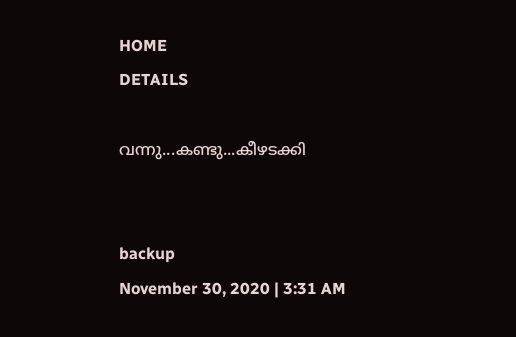HOME
DETAILS

വന്നു...കണ്ടു...കീഴടക്കി


backup
November 30, 2020 | 3:31 AM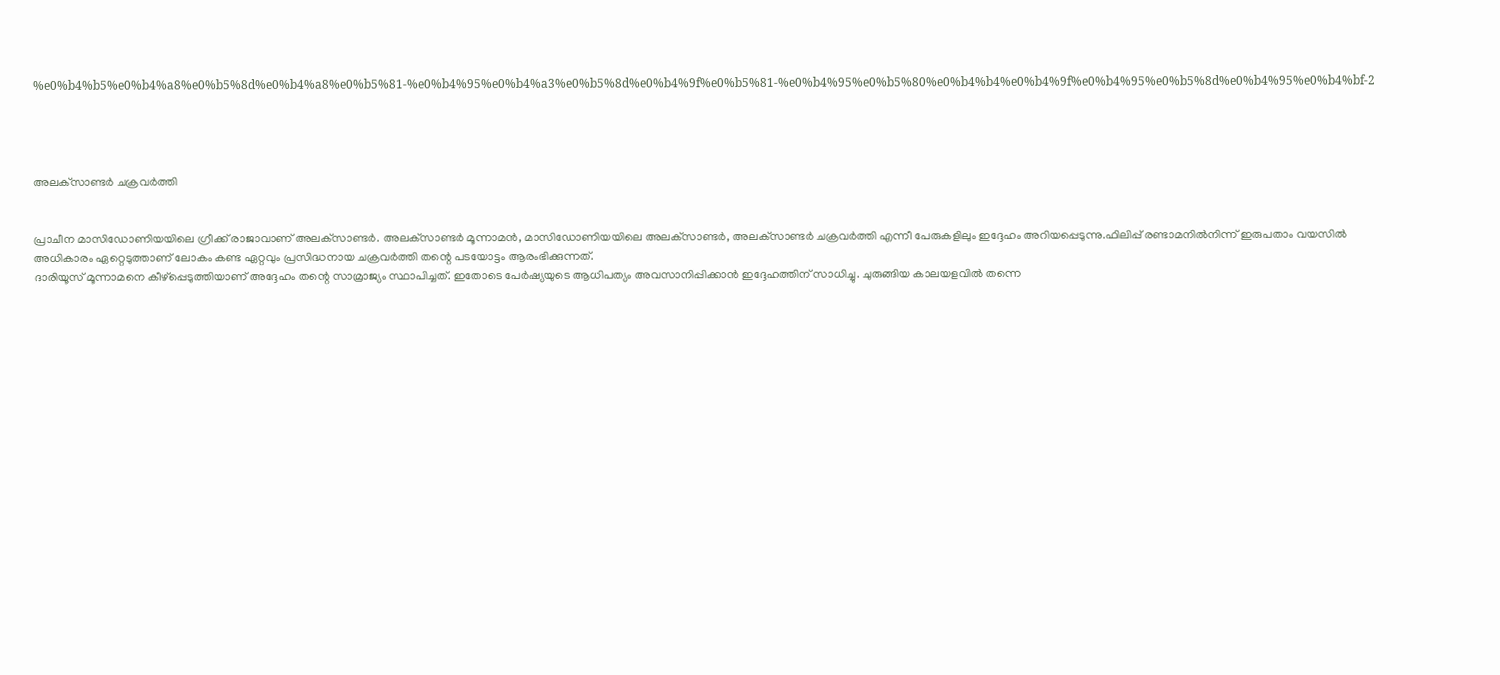%e0%b4%b5%e0%b4%a8%e0%b5%8d%e0%b4%a8%e0%b5%81-%e0%b4%95%e0%b4%a3%e0%b5%8d%e0%b4%9f%e0%b5%81-%e0%b4%95%e0%b5%80%e0%b4%b4%e0%b4%9f%e0%b4%95%e0%b5%8d%e0%b4%95%e0%b4%bf-2




അലക്‌സാണ്ടര്‍ ചക്രവര്‍ത്തി


പ്രാചീന മാസിഡോണിയയിലെ ഗ്രീക്ക് രാജാവാണ് അലക്‌സാണ്ടര്‍. അലക്‌സാണ്ടര്‍ മൂന്നാമന്‍, മാസിഡോണിയയിലെ അലക്‌സാണ്ടര്‍, അലക്‌സാണ്ടര്‍ ചക്രവര്‍ത്തി എന്നീ പേരുകളിലും ഇദ്ദേഹം അറിയപ്പെടുന്നു.ഫിലിപ്പ് രണ്ടാമനില്‍നിന്ന് ഇരുപതാം വയസില്‍ അധികാരം ഏറ്റെടുത്താണ് ലോകം കണ്ട ഏറ്റവും പ്രസിദ്ധനായ ചക്രവര്‍ത്തി തന്റെ പടയോട്ടം ആരംഭിക്കുന്നത്.
ദാരിയൂസ് മൂന്നാമനെ കീഴ്‌പ്പെടുത്തിയാണ് അദ്ദേഹം തന്റെ സാമ്രാജ്യം സ്ഥാപിച്ചത്. ഇതോടെ പേര്‍ഷ്യയുടെ ആധിപത്യം അവസാനിപ്പിക്കാന്‍ ഇദ്ദേഹത്തിന് സാധിച്ചു. ചുരുങ്ങിയ കാലയളവില്‍ തന്നെ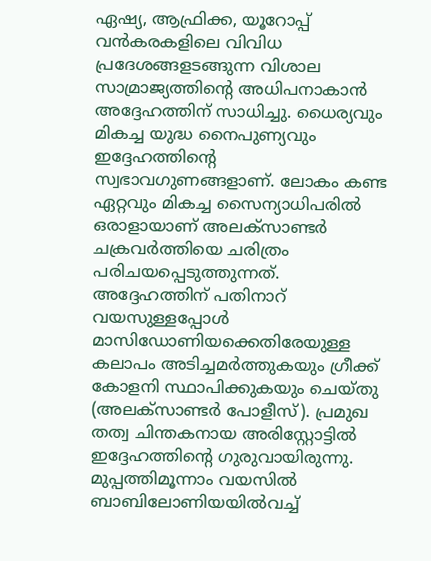ഏഷ്യ, ആഫ്രിക്ക, യൂറോപ്പ് വന്‍കരകളിലെ വിവിധ പ്രദേശങ്ങളടങ്ങുന്ന വിശാല സാമ്രാജ്യത്തിന്റെ അധിപനാകാന്‍ അദ്ദേഹത്തിന് സാധിച്ചു. ധൈര്യവും മികച്ച യുദ്ധ നൈപുണ്യവും ഇദ്ദേഹത്തിന്റെ സ്വഭാവഗുണങ്ങളാണ്. ലോകം കണ്ട ഏറ്റവും മികച്ച സൈന്യാധിപരില്‍ ഒരാളായാണ് അലക്‌സാണ്ടര്‍ ചക്രവര്‍ത്തിയെ ചരിത്രം പരിചയപ്പെടുത്തുന്നത്.
അദ്ദേഹത്തിന് പതിനാറ് വയസുള്ളപ്പോള്‍ മാസിഡോണിയക്കെതിരേയുള്ള കലാപം അടിച്ചമര്‍ത്തുകയും ഗ്രീക്ക് കോളനി സ്ഥാപിക്കുകയും ചെയ്തു (അലക്‌സാണ്ടര്‍ പോളീസ്). പ്രമുഖ തത്വ ചിന്തകനായ അരിസ്റ്റോട്ടില്‍ ഇദ്ദേഹത്തിന്റെ ഗുരുവായിരുന്നു. മുപ്പത്തിമൂന്നാം വയസില്‍ ബാബിലോണിയയില്‍വച്ച്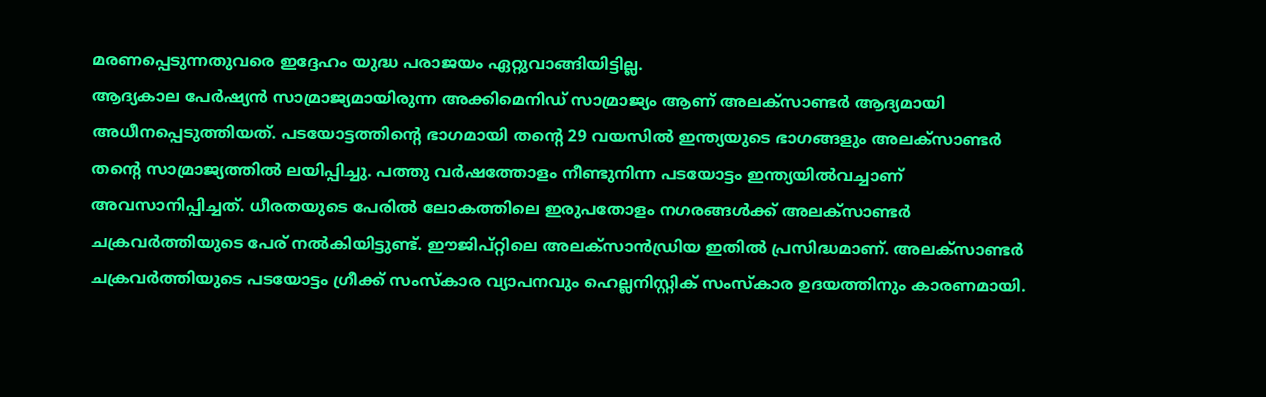മരണപ്പെടുന്നതുവരെ ഇദ്ദേഹം യുദ്ധ പരാജയം ഏറ്റുവാങ്ങിയിട്ടില്ല.
ആദ്യകാല പേര്‍ഷ്യന്‍ സാമ്രാജ്യമായിരുന്ന അക്കിമെനിഡ് സാമ്രാജ്യം ആണ് അലക്‌സാണ്ടര്‍ ആദ്യമായി അധീനപ്പെടുത്തിയത്. പടയോട്ടത്തിന്റെ ഭാഗമായി തന്റെ 29 വയസില്‍ ഇന്ത്യയുടെ ഭാഗങ്ങളും അലക്‌സാണ്ടര്‍ തന്റെ സാമ്രാജ്യത്തില്‍ ലയിപ്പിച്ചു. പത്തു വര്‍ഷത്തോളം നീണ്ടുനിന്ന പടയോട്ടം ഇന്ത്യയില്‍വച്ചാണ് അവസാനിപ്പിച്ചത്. ധീരതയുടെ പേരില്‍ ലോകത്തിലെ ഇരുപതോളം നഗരങ്ങള്‍ക്ക് അലക്‌സാണ്ടര്‍ ചക്രവര്‍ത്തിയുടെ പേര് നല്‍കിയിട്ടുണ്ട്. ഈജിപ്റ്റിലെ അലക്‌സാന്‍ഡ്രിയ ഇതില്‍ പ്രസിദ്ധമാണ്. അലക്‌സാണ്ടര്‍ ചക്രവര്‍ത്തിയുടെ പടയോട്ടം ഗ്രീക്ക് സംസ്‌കാര വ്യാപനവും ഹെല്ലനിസ്റ്റിക് സംസ്‌കാര ഉദയത്തിനും കാരണമായി.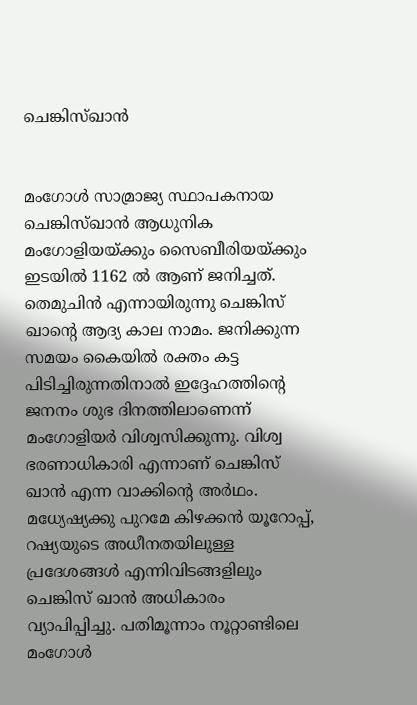ചെങ്കിസ്ഖാന്‍


മംഗോള്‍ സാമ്രാജ്യ സ്ഥാപകനായ ചെങ്കിസ്ഖാന്‍ ആധുനിക മംഗോളിയയ്ക്കും സൈബീരിയയ്ക്കും ഇടയില്‍ 1162 ല്‍ ആണ് ജനിച്ചത്. തെമുചിന്‍ എന്നായിരുന്നു ചെങ്കിസ് ഖാന്റെ ആദ്യ കാല നാമം. ജനിക്കുന്ന സമയം കൈയില്‍ രക്തം കട്ട പിടിച്ചിരുന്നതിനാല്‍ ഇദ്ദേഹത്തിന്റെ ജനനം ശുഭ ദിനത്തിലാണെന്ന് മംഗോളിയര്‍ വിശ്വസിക്കുന്നു. വിശ്വ ഭരണാധികാരി എന്നാണ് ചെങ്കിസ് ഖാന്‍ എന്ന വാക്കിന്റെ അര്‍ഥം. മധ്യേഷ്യക്കു പുറമേ കിഴക്കന്‍ യൂറോപ്പ്, റഷ്യയുടെ അധീനതയിലുള്ള പ്രദേശങ്ങള്‍ എന്നിവിടങ്ങളിലും ചെങ്കിസ് ഖാന്‍ അധികാരം വ്യാപിപ്പിച്ചു. പതിമൂന്നാം നൂറ്റാണ്ടിലെ മംഗോള്‍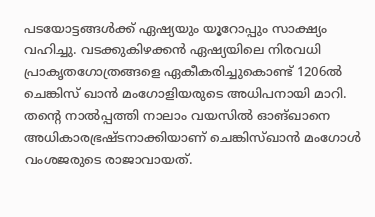പടയോട്ടങ്ങള്‍ക്ക് ഏഷ്യയും യൂറോപ്പും സാക്ഷ്യം വഹിച്ചു. വടക്കുകിഴക്കന്‍ ഏഷ്യയിലെ നിരവധി പ്രാകൃതഗോത്രങ്ങളെ ഏകീകരിച്ചുകൊണ്ട് 1206ല്‍ ചെങ്കിസ് ഖാന്‍ മംഗോളിയരുടെ അധിപനായി മാറി. തന്റെ നാല്‍പ്പത്തി നാലാം വയസില്‍ ഓങ്ഖാനെ അധികാരഭ്രഷ്ടനാക്കിയാണ് ചെങ്കിസ്ഖാന്‍ മംഗോള്‍ വംശജരുടെ രാജാവായത്.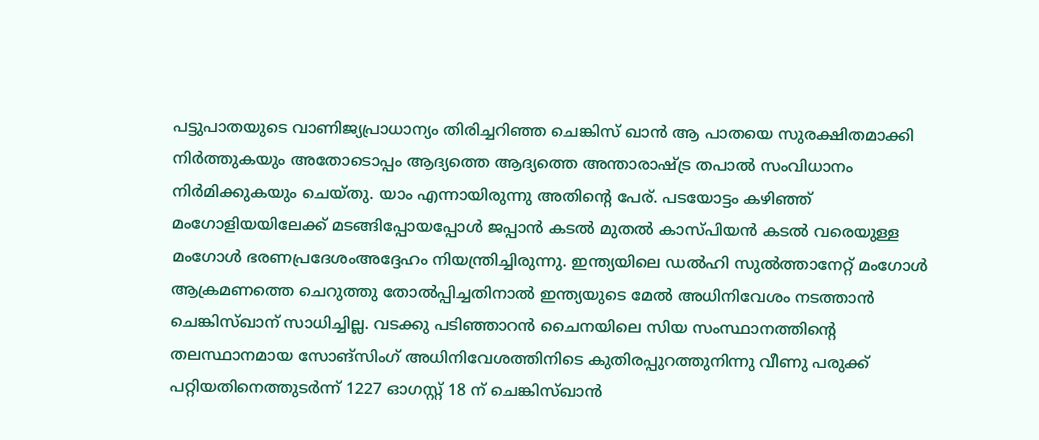പട്ടുപാതയുടെ വാണിജ്യപ്രാധാന്യം തിരിച്ചറിഞ്ഞ ചെങ്കിസ് ഖാന്‍ ആ പാതയെ സുരക്ഷിതമാക്കി നിര്‍ത്തുകയും അതോടൊപ്പം ആദ്യത്തെ ആദ്യത്തെ അന്താരാഷ്ട്ര തപാല്‍ സംവിധാനം നിര്‍മിക്കുകയും ചെയ്തു. യാം എന്നായിരുന്നു അതിന്റെ പേര്. പടയോട്ടം കഴിഞ്ഞ് മംഗോളിയയിലേക്ക് മടങ്ങിപ്പോയപ്പോള്‍ ജപ്പാന്‍ കടല്‍ മുതല്‍ കാസ്പിയന്‍ കടല്‍ വരെയുള്ള മംഗോള്‍ ഭരണപ്രദേശംഅദ്ദേഹം നിയന്ത്രിച്ചിരുന്നു. ഇന്ത്യയിലെ ഡല്‍ഹി സുല്‍ത്താനേറ്റ് മംഗോള്‍ ആക്രമണത്തെ ചെറുത്തു തോല്‍പ്പിച്ചതിനാല്‍ ഇന്ത്യയുടെ മേല്‍ അധിനിവേശം നടത്താന്‍ ചെങ്കിസ്ഖാന് സാധിച്ചില്ല. വടക്കു പടിഞ്ഞാറന്‍ ചൈനയിലെ സിയ സംസ്ഥാനത്തിന്റെ തലസ്ഥാനമായ സോങ്‌സിംഗ് അധിനിവേശത്തിനിടെ കുതിരപ്പുറത്തുനിന്നു വീണു പരുക്ക് പറ്റിയതിനെത്തുടര്‍ന്ന് 1227 ഓഗസ്റ്റ് 18 ന് ചെങ്കിസ്ഖാന്‍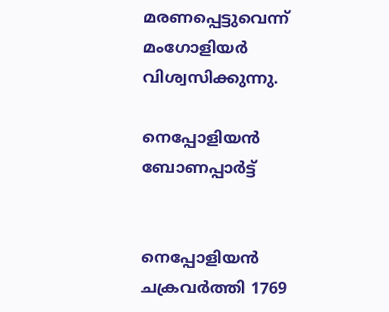മരണപ്പെട്ടുവെന്ന് മംഗോളിയര്‍ വിശ്വസിക്കുന്നു.

നെപ്പോളിയന്‍ ബോണപ്പാര്‍ട്ട്


നെപ്പോളിയന്‍ ചക്രവര്‍ത്തി 1769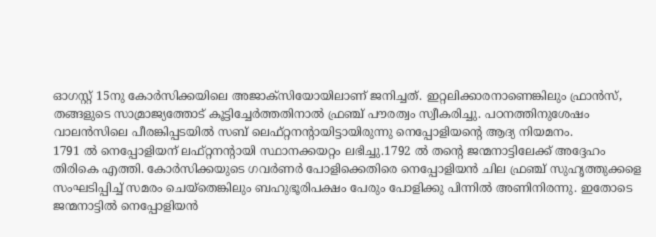ഓഗസ്റ്റ് 15നു കോര്‍സിക്കയിലെ അജാക്‌സിയോയിലാണ് ജനിച്ചത്. ഇറ്റലിക്കാരനാണെങ്കിലും ഫ്രാന്‍സ്, തങ്ങളുടെ സാമ്രാജ്യത്തോട് കൂട്ടിച്ചേര്‍ത്തതിനാല്‍ ഫ്രഞ്ച് പൗരത്വം സ്വീകരിച്ചു. പഠനത്തിനുശേഷം വാലന്‍സിലെ പീരങ്കിപ്പടയില്‍ സബ് ലെഫ്റ്റനന്റായിട്ടായിരുന്നു നെപ്പോളിയന്റെ ആദ്യ നിയമനം.
1791 ല്‍ നെപ്പോളിയന് ലഫ്റ്റനന്റായി സ്ഥാനക്കയറ്റം ലഭിച്ചു.1792 ല്‍ തന്റെ ജന്മനാട്ടിലേക്ക് അദ്ദേഹം തിരികെ എത്തി. കോര്‍സിക്കയുടെ ഗവര്‍ണര്‍ പോളിക്കെതിരെ നെപ്പോളിയന്‍ ചില ഫ്രഞ്ച് സുഹൃത്തുക്കളെ സംഘടിപ്പിച്ച് സമരം ചെയ്‌തെങ്കിലും ബഹുഭൂരിപക്ഷം പേരും പോളിക്കു പിന്നില്‍ അണിനിരന്നു. ഇതോടെ ജന്മനാട്ടില്‍ നെപ്പോളിയന്‍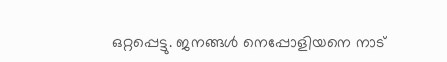ഒറ്റപ്പെട്ടു. ജനങ്ങള്‍ നെപ്പോളിയനെ നാട്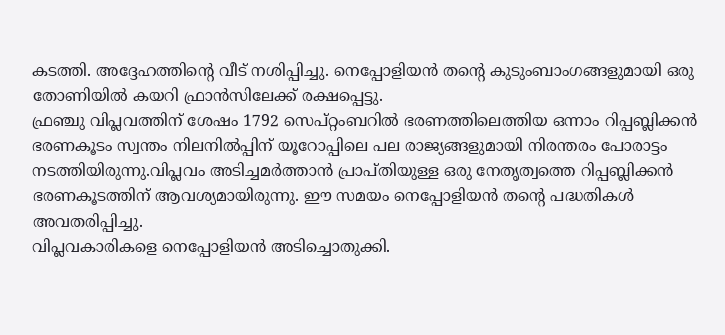കടത്തി. അദ്ദേഹത്തിന്റെ വീട് നശിപ്പിച്ചു. നെപ്പോളിയന്‍ തന്റെ കുടുംബാംഗങ്ങളുമായി ഒരു തോണിയില്‍ കയറി ഫ്രാന്‍സിലേക്ക് രക്ഷപ്പെട്ടു.
ഫ്രഞ്ചു വിപ്ലവത്തിന് ശേഷം 1792 സെപ്റ്റംബറില്‍ ഭരണത്തിലെത്തിയ ഒന്നാം റിപ്പബ്ലിക്കന്‍ ഭരണകൂടം സ്വന്തം നിലനില്‍പ്പിന് യൂറോപ്പിലെ പല രാജ്യങ്ങളുമായി നിരന്തരം പോരാട്ടം നടത്തിയിരുന്നു.വിപ്ലവം അടിച്ചമര്‍ത്താന്‍ പ്രാപ്തിയുള്ള ഒരു നേതൃത്വത്തെ റിപ്പബ്ലിക്കന്‍ ഭരണകൂടത്തിന് ആവശ്യമായിരുന്നു. ഈ സമയം നെപ്പോളിയന്‍ തന്റെ പദ്ധതികള്‍ അവതരിപ്പിച്ചു.
വിപ്ലവകാരികളെ നെപ്പോളിയന്‍ അടിച്ചൊതുക്കി.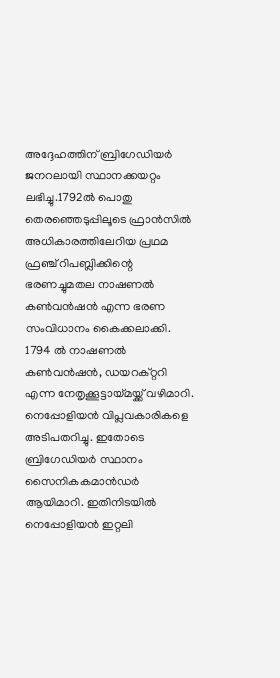അദ്ദേഹത്തിന് ബ്രിഗേഡിയര്‍ ജനറലായി സ്ഥാനക്കയറ്റം ലഭിച്ചു.1792ല്‍ പൊതു തെരഞ്ഞെടുപ്പിലൂടെ ഫ്രാന്‍സില്‍ അധികാരത്തിലേറിയ പ്രഥമ ഫ്രഞ്ച് റിപബ്ലിക്കിന്റെ ഭരണച്ചുമതല നാഷണല്‍ കണ്‍വന്‍ഷന്‍ എന്ന ഭരണ സംവിധാനം കൈക്കലാക്കി. 1794 ല്‍ നാഷണല്‍ കണ്‍വന്‍ഷന്‍, ഡയറക്റ്ററി എന്ന നേതൃക്കൂട്ടായ്മയ്ക്ക് വഴിമാറി. നെപ്പോളിയന്‍ വിപ്ലവകാരികളെ അടിപതറിച്ചു. ഇതോടെ ബ്രിഗേഡിയര്‍ സ്ഥാനം സൈനികകമാന്‍ഡര്‍ ആയിമാറി. ഇതിനിടയില്‍ നെപ്പോളിയന്‍ ഇറ്റലി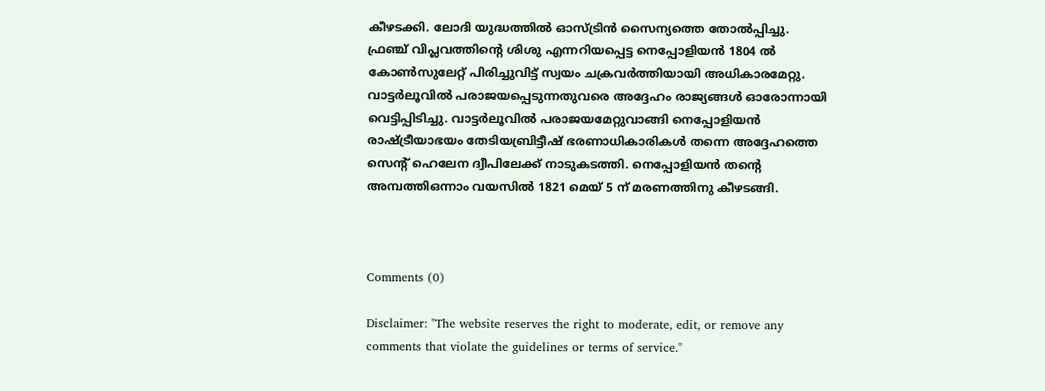കീഴടക്കി. ലോദി യുദ്ധത്തില്‍ ഓസ്ട്രിന്‍ സൈന്യത്തെ തോല്‍പ്പിച്ചു. ഫ്രഞ്ച് വിപ്ലവത്തിന്റെ ശിശു എന്നറിയപ്പെട്ട നെപ്പോളിയന്‍ 1804 ല്‍ കോണ്‍സുലേറ്റ് പിരിച്ചുവിട്ട് സ്വയം ചക്രവര്‍ത്തിയായി അധികാരമേറ്റു. വാട്ടര്‍ലൂവില്‍ പരാജയപ്പെടുന്നതുവരെ അദ്ദേഹം രാജ്യങ്ങള്‍ ഓരോന്നായി വെട്ടിപ്പിടിച്ചു. വാട്ടര്‍ലൂവില്‍ പരാജയമേറ്റുവാങ്ങി നെപ്പോളിയന്‍ രാഷ്ട്രീയാഭയം തേടിയബ്രിട്ടീഷ് ഭരണാധികാരികള്‍ തന്നെ അദ്ദേഹത്തെ സെന്റ് ഹെലേന ദ്വീപിലേക്ക് നാടുകടത്തി. നെപ്പോളിയന്‍ തന്റെ അമ്പത്തിഒന്നാം വയസില്‍ 1821 മെയ് 5 ന് മരണത്തിനു കീഴടങ്ങി.



Comments (0)

Disclaimer: "The website reserves the right to moderate, edit, or remove any comments that violate the guidelines or terms of service."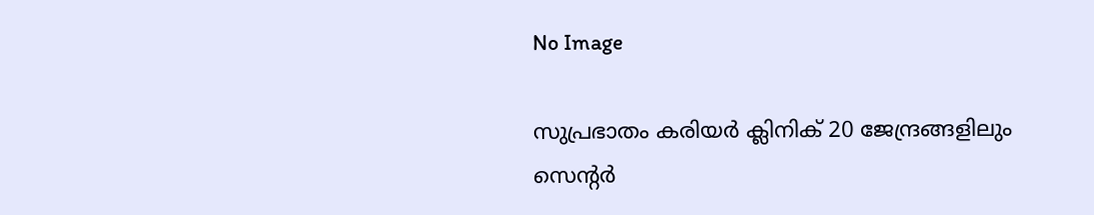No Image

സുപ്രഭാതം കരിയർ ക്ലിനിക് 20 ജേന്ദ്രങ്ങളിലും സെന്റർ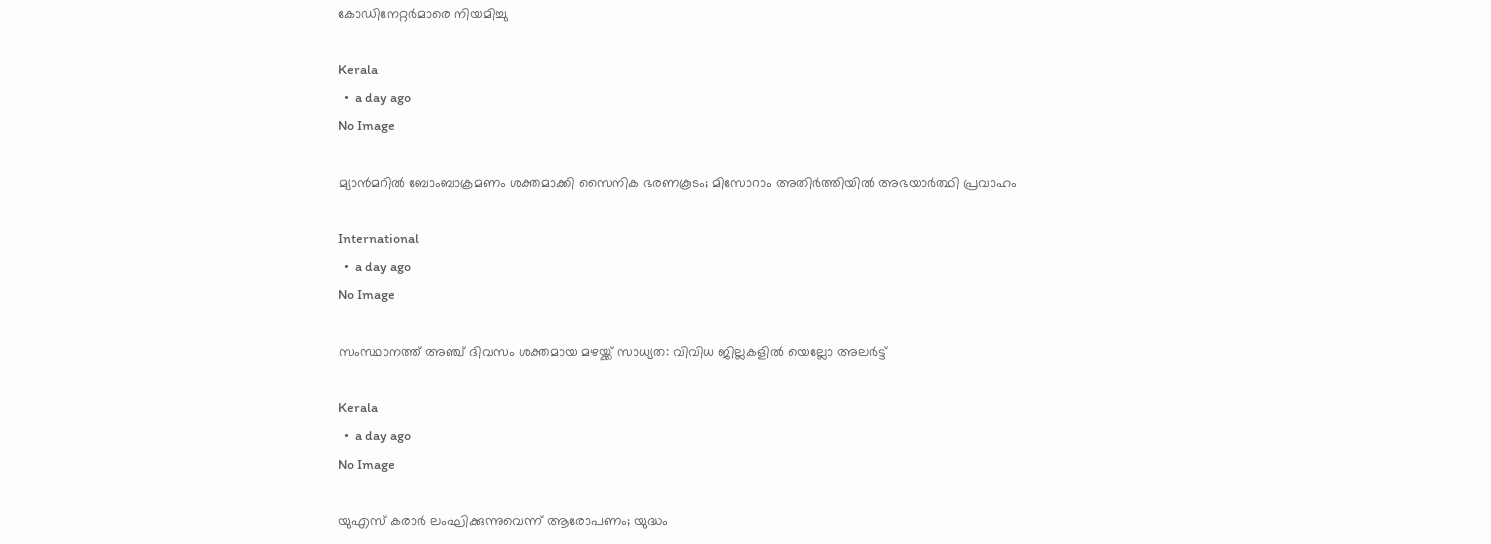കോഡിനേറ്റർമാരെ നിയമിച്ചു

Kerala
  •  a day ago
No Image

മ്യാൻമറിൽ ബോംബാക്രമണം ശക്തമാക്കി സൈനിക ഭരണകൂടം; മിസോറാം അതിർത്തിയിൽ അഭയാർത്ഥി പ്രവാഹം

International
  •  a day ago
No Image

സംസ്ഥാനത്ത് അഞ്ച് ദിവസം ശക്തമായ മഴയ്ക്ക് സാധ്യത: വിവിധ ജില്ലകളില്‍ യെല്ലോ അലര്‍ട്ട്

Kerala
  •  a day ago
No Image

യുഎസ് കരാർ ലംഘിക്കുന്നുവെന്ന് ആരോപണം; യുദ്ധം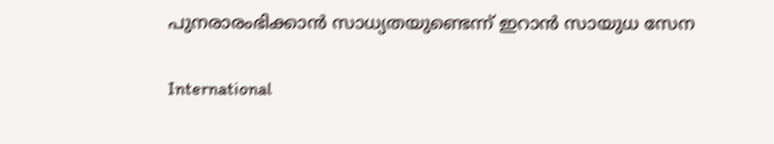പുനരാരംഭിക്കാൻ സാധ്യതയുണ്ടെന്ന് ഇറാൻ സായുധ സേന

International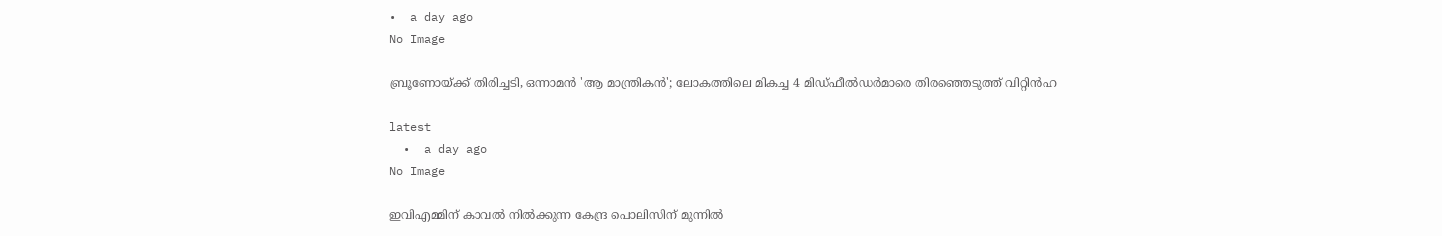•  a day ago
No Image

ബ്രൂണോയ്ക്ക് തിരിച്ചടി, ഒന്നാമൻ 'ആ മാന്ത്രികൻ'; ലോകത്തിലെ മികച്ച 4 മിഡ്‌ഫീൽഡർമാരെ തിരഞ്ഞെടുത്ത് വിറ്റിൻഹ

latest
  •  a day ago
No Image

ഇവിഎമ്മിന് കാവല്‍ നില്‍ക്കുന്ന കേന്ദ്ര പൊലിസിന് മുന്നില്‍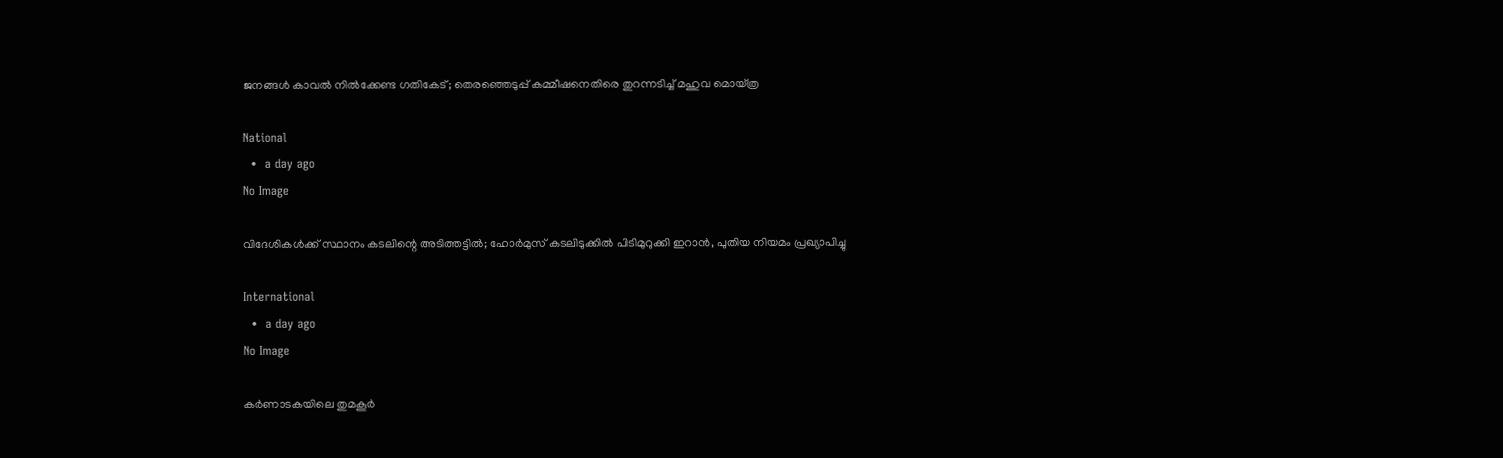ജനങ്ങള്‍ കാവല്‍ നില്‍ക്കേണ്ട ഗതികേട്; തെരഞ്ഞെടുപ്പ് കമ്മീഷനെതിരെ തുറന്നടിച്ച് മഹുവ മൊയ്ത്ര

National
  •  a day ago
No Image

വിദേശികൾക്ക് സ്ഥാനം കടലിന്റെ അടിത്തട്ടിൽ; ഹോർമുസ് കടലിടുക്കിൽ പിടിമുറുക്കി ഇറാൻ, പുതിയ നിയമം പ്രഖ്യാപിച്ചു

International
  •  a day ago
No Image

കര്‍ണാടകയിലെ തുമകൂര്‍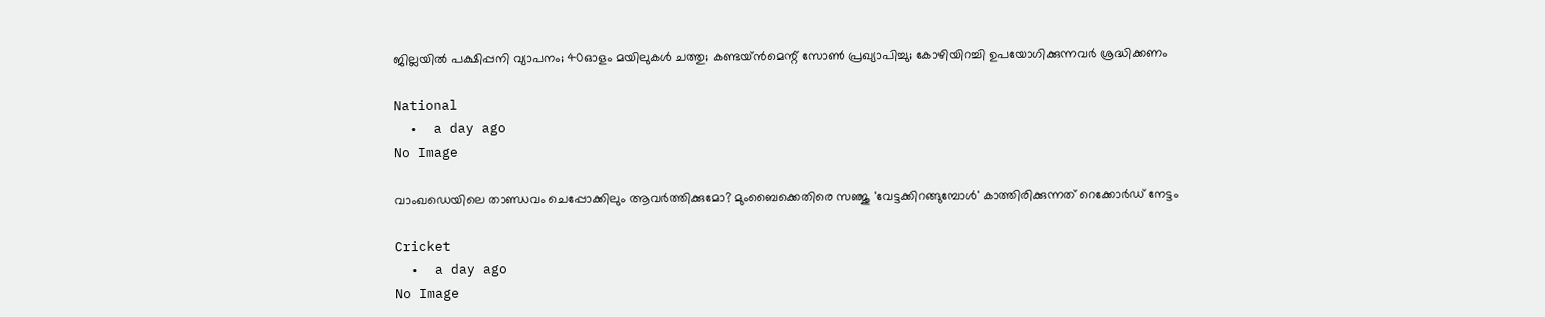ജില്ലയില്‍ പക്ഷിപ്പനി വ്യാപനം; 40ഓളം മയിലുകള്‍ ചത്തു; കണ്ടയ്ന്‍മെന്റ് സോണ്‍ പ്രഖ്യാപിച്ചു; കോഴിയിറച്ചി ഉപയോഗിക്കുന്നവര്‍ ശ്രദ്ധിക്കണം

National
  •  a day ago
No Image

വാംഖഡെയിലെ താണ്ഡവം ചെപ്പോക്കിലും ആവർത്തിക്കുമോ? മുംബൈക്കെതിരെ സഞ്ജു 'വേട്ടക്കിറങ്ങുമ്പോൾ' കാത്തിരിക്കുന്നത് റെക്കോർഡ് നേട്ടം

Cricket
  •  a day ago
No Image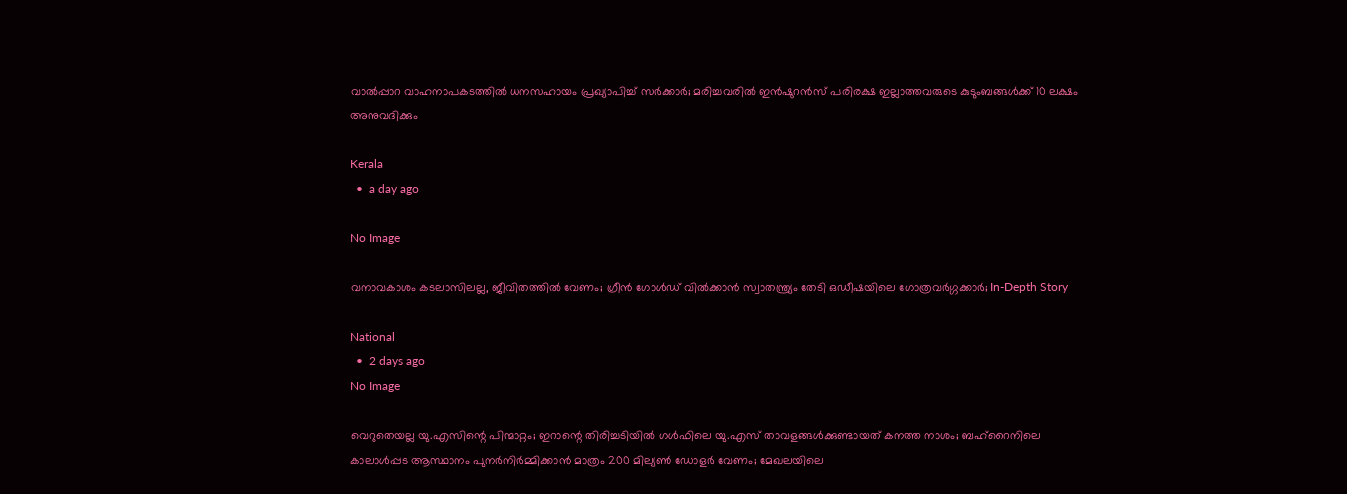വാല്‍പ്പാറ വാഹനാപകടത്തില്‍ ധനസഹായം പ്രഖ്യാപിച്ച് സര്‍ക്കാര്‍; മരിച്ചവരില്‍ ഇന്‍ഷുറന്‍സ് പരിരക്ഷ ഇല്ലാത്തവരുടെ കുടുംബങ്ങള്‍ക്ക് 10 ലക്ഷം അനുവദിക്കും

Kerala
  •  a day ago

No Image

വനാവകാശം കടലാസിലല്ല, ജീവിതത്തിൽ വേണം; ഗ്രീൻ ഗോൾഡ് വിൽക്കാൻ സ്വാതന്ത്ര്യം തേടി ഒഡീഷയിലെ ഗോത്രവർഗ്ഗക്കാർ; In-Depth Story

National
  •  2 days ago
No Image

വെറുതെയല്ല യു.എസിന്റെ പിന്മാറ്റം; ഇറാന്റെ തിരിച്ചടിയിൽ ഗൾഫിലെ യു.എസ് താവളങ്ങൾക്കുണ്ടായത് കനത്ത നാശം; ബഹ്‌റൈനിലെ കാലാൾപ്പട ആസ്ഥാനം പുനർനിർമ്മിക്കാൻ മാത്രം 200 മില്യൺ ഡോളർ വേണം; മേഖലയിലെ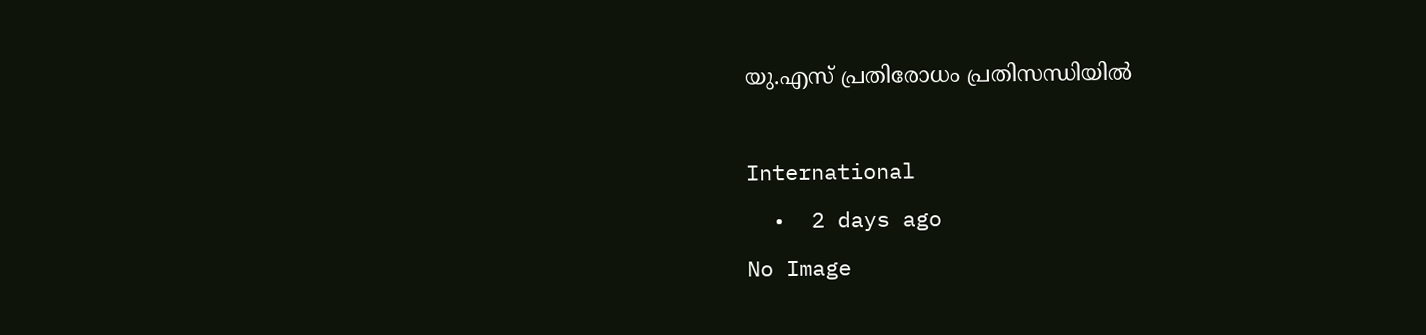യു.എസ് പ്രതിരോധം പ്രതിസന്ധിയിൽ

International
  •  2 days ago
No Image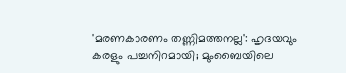'മരണകാരണം തണ്ണിമത്തനല്ല': ഹൃദയവും കരളും പച്ചനിറമായി; മുംബൈയിലെ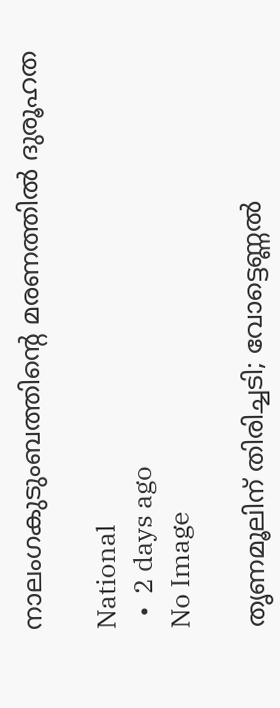നാലംഗകുടുംബത്തിന്റെ മരണത്തില്‍ ദുരൂഹത

National
  •  2 days ago
No Image

തൃണമൂലിന് തിരിച്ചടി; വോട്ടെണ്ണല്‍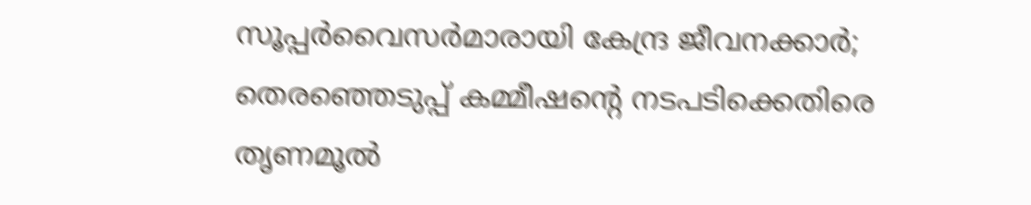സൂപ്പര്‍വൈസര്‍മാരായി കേന്ദ്ര ജീവനക്കാര്‍; തെരഞ്ഞെടുപ്പ് കമ്മീഷന്റെ നടപടിക്കെതിരെ തൃണമൂല്‍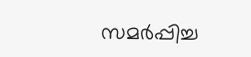സമര്‍പ്പിച്ച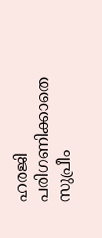ഹരജി പരിഗണിക്കാതെ സുപ്രീം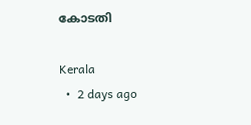കോടതി

Kerala
  •  2 days ago